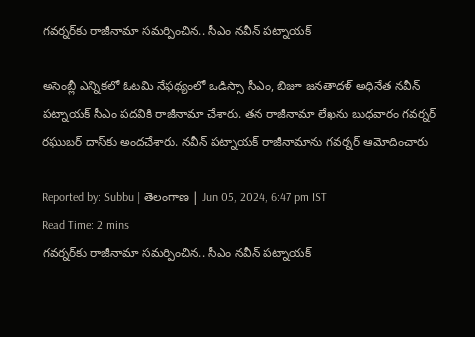గవర్నర్‌కు రాజీనామా సమర్పించిన.. సీఎం నవీన్ పట్నాయక్‌

అసెంబ్లీ ఎన్నికలో ఓటమి నేఫథ్యంలో ఒడిస్సా సీఎం, బిజూ జనతాదళ్ అధినేత నవీన్ పట్నాయక్ సీఎం పదవికి రాజీనామా చేశారు. తన రాజీనామా లేఖను బుధవారం గవర్నర్ రఘుబర్ దాస్‌కు అందచేశారు. నవీన్ పట్నాయక్ రాజీనామాను గవర్నర్ ఆమోదించారు

Reported by: Subbu | తెలంగాణ‌ | Jun 05, 2024, 6:47 pm IST
Read Time: 2 mins
గవర్నర్‌కు రాజీనామా సమర్పించిన.. సీఎం నవీన్ పట్నాయక్‌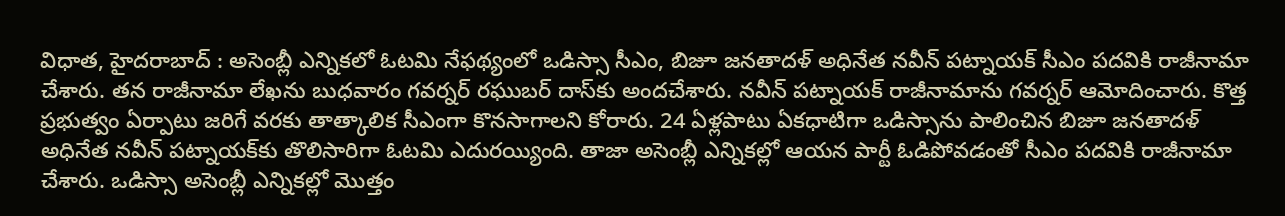విధాత, హైదరాబాద్‌ : అసెంబ్లీ ఎన్నికలో ఓటమి నేఫథ్యంలో ఒడిస్సా సీఎం, బిజూ జనతాదళ్ అధినేత నవీన్ పట్నాయక్ సీఎం పదవికి రాజీనామా చేశారు. తన రాజీనామా లేఖను బుధవారం గవర్నర్ రఘుబర్ దాస్‌కు అందచేశారు. నవీన్ పట్నాయక్ రాజీనామాను గవర్నర్ ఆమోదించారు. కొత్త ప్రభుత్వం ఏర్పాటు జరిగే వరకు తాత్కాలిక సీఎంగా కొనసాగాలని కోరారు. 24 ఏళ్లపాటు ఏకధాటిగా ఒడిస్సాను పాలించిన బిజూ జనతాదళ్ అధినేత నవీన్ పట్నాయక్‌కు తొలిసారిగా ఓటమి ఎదురయ్యింది. తాజా అసెంబ్లీ ఎన్నికల్లో ఆయన పార్టీ ఓడిపోవడంతో సీఎం పదవికి రాజీనామా చేశారు. ఒడిస్సా అసెంబ్లీ ఎన్నికల్లో మొత్తం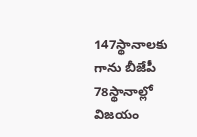147స్థానాలకు గాను బీజేపీ 78స్థానాల్లో విజయం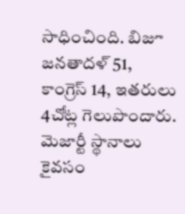సాధించింది. బిజూ జనతాదళ్ 51, కాంగ్రెస్ 14, ఇతరులు 4చోట్ల గెలుపొందారు. మెజార్టీ స్థానాలు కైవసం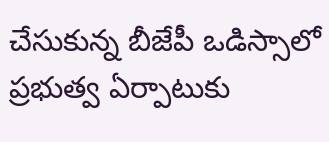చేసుకున్న బీజేపీ ఒడిస్సాలో ప్రభుత్వ ఏర్పాటుకు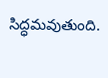సిద్ధమవుతుంది.